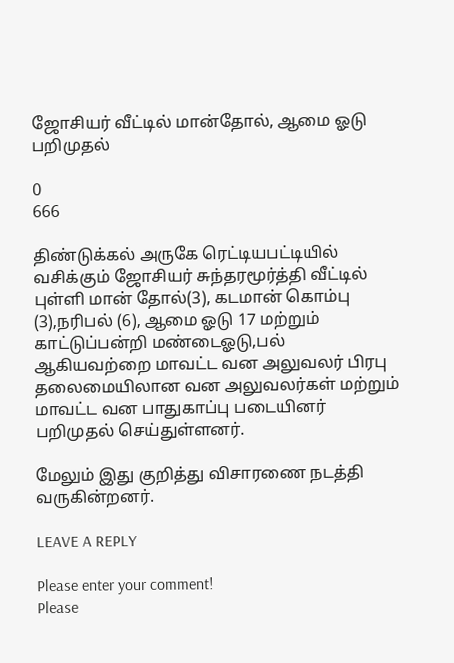ஜோசியர் வீட்டில் மான்தோல், ஆமை ஓடு பறிமுதல்

0
666

திண்டுக்கல் அருகே ரெட்டியபட்டியில் வசிக்கும் ஜோசியர் சுந்தரமூர்த்தி வீட்டில் புள்ளி மான் தோல்(3), கடமான் கொம்பு (3),நரிபல் (6), ஆமை ஓடு 17 மற்றும் காட்டுப்பன்றி மண்டைஓடு,பல் ஆகியவற்றை மாவட்ட வன அலுவலர் பிரபு தலைமையிலான வன அலுவலர்கள் மற்றும் மாவட்ட வன பாதுகாப்பு படையினர் பறிமுதல் செய்துள்ளனர்.

மேலும் இது குறித்து விசாரணை நடத்தி வருகின்றனர்.

LEAVE A REPLY

Please enter your comment!
Please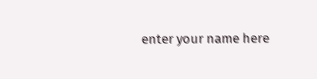enter your name here